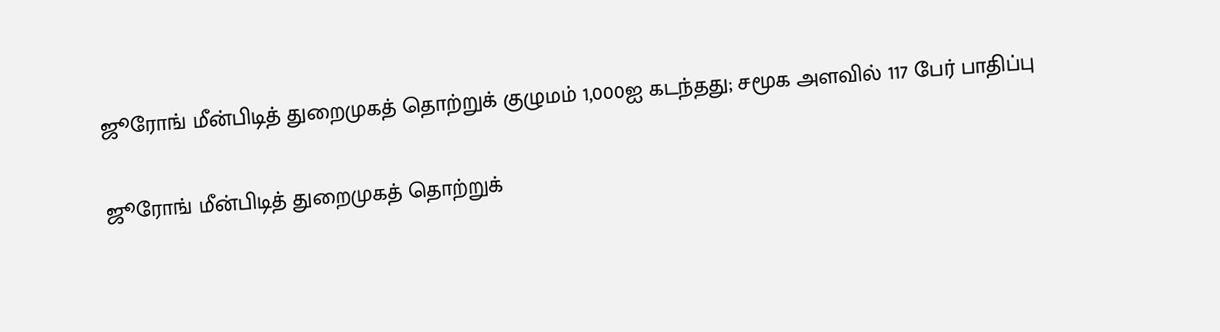ஜூரோங் மீன்பிடித் துறைமுகத் தொற்றுக் குழுமம் 1,000ஐ கடந்தது; சமூக அளவில் 117 பேர் பாதிப்பு

ஜூரோங் மீன்பிடித் துறைமுகத் தொற்றுக்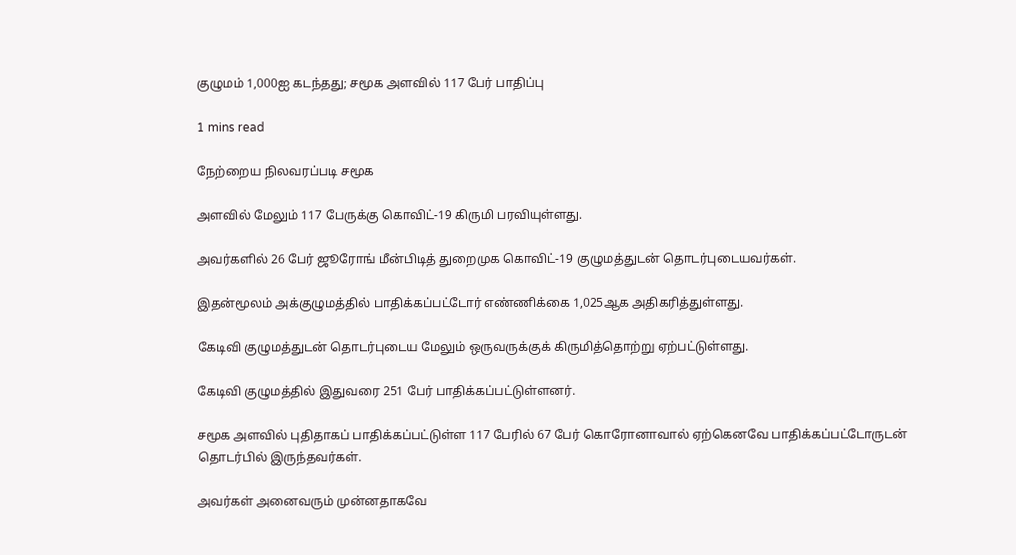குழுமம் 1,000ஐ கடந்தது; சமூக அளவில் 117 பேர் பாதிப்பு

1 mins read

நேற்றைய நிலவரப்படி சமூக

அளவில் மேலும் 117 பேருக்கு கொவிட்-19 கிருமி பரவியுள்ளது.

அவர்களில் 26 பேர் ஜூரோங் மீன்பிடித் துறைமுக கொவிட்-19 குழுமத்துடன் தொடர்புடையவர்கள்.

இதன்மூலம் அக்குழுமத்தில் பாதிக்கப்பட்டோர் எண்ணிக்கை 1,025ஆக அதிகரித்துள்ளது.

கேடிவி குழுமத்துடன் தொடர்புடைய மேலும் ஒருவருக்குக் கிருமித்தொற்று ஏற்பட்டுள்ளது.

கேடிவி குழுமத்தில் இதுவரை 251 பேர் பாதிக்கப்பட்டுள்ளனர்.

சமூக அளவில் புதிதாகப் பாதிக்கப்பட்டுள்ள 117 பேரில் 67 பேர் கொரோனாவால் ஏற்கெனவே பாதிக்கப்பட்டோருடன் தொடர்பில் இருந்தவர்கள்.

அவர்கள் அனைவரும் முன்னதாகவே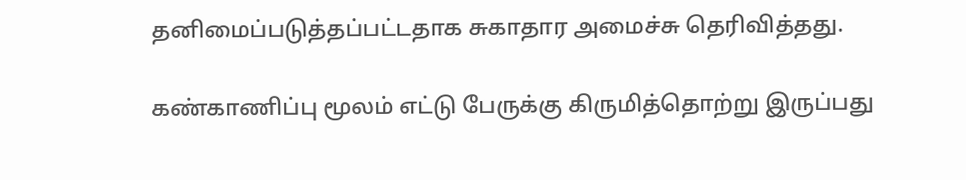தனிமைப்படுத்தப்பட்டதாக சுகாதார அமைச்சு தெரிவித்தது.

கண்காணிப்பு மூலம் எட்டு பேருக்கு கிருமித்தொற்று இருப்பது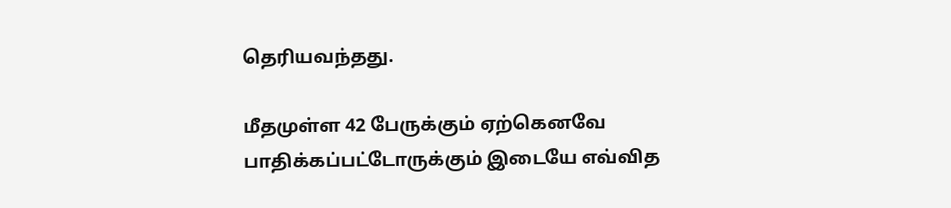தெரியவந்தது.

மீதமுள்ள 42 பேருக்கும் ஏற்கெனவே பாதிக்கப்பட்டோருக்கும் இடையே எவ்வித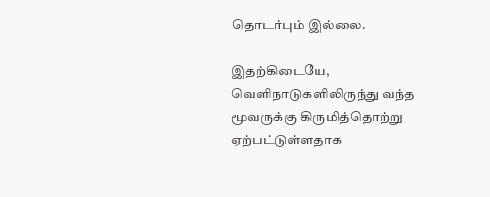தொடர்பும் இல்லை.

இதற்கிடையே, வெளிநாடுகளிலிருந்து வந்த மூவருக்கு கிருமித்தொற்று ஏற்பட்டுள்ளதாக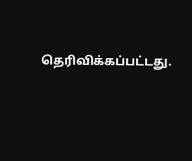தெரிவிக்கப்பட்டது.